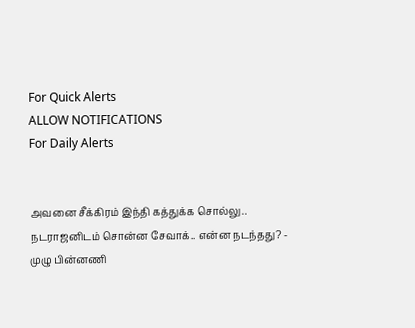For Quick Alerts
ALLOW NOTIFICATIONS
For Daily Alerts


அவனை சீக்கிரம் இந்தி கத்துக்க சொல்லு.. நடராஜனிடம் சொன்ன சேவாக்.. என்ன நடந்தது? - முழு பின்னணி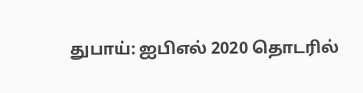துபாய்: ஐபிஎல் 2020 தொடரில்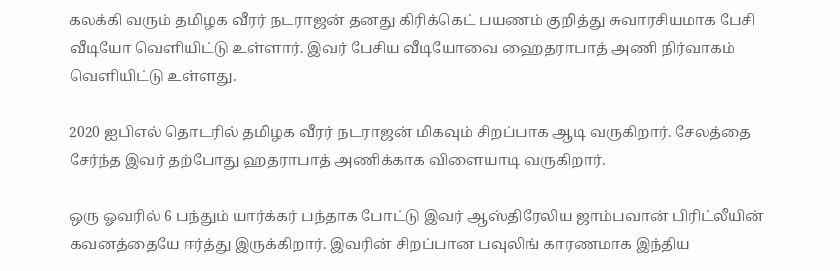கலக்கி வரும் தமிழக வீரர் நடராஜன் தனது கிரிக்கெட் பயணம் குறித்து சுவாரசியமாக பேசி வீடியோ வெளியிட்டு உள்ளார். இவர் பேசிய வீடியோவை ஹைதராபாத் அணி நிர்வாகம் வெளியிட்டு உள்ளது.

2020 ஐபிஎல் தொடரில் தமிழக வீரர் நடராஜன் மிகவும் சிறப்பாக ஆடி வருகிறார். சேலத்தை சேர்ந்த இவர் தற்போது ஹதராபாத் அணிக்காக விளையாடி வருகிறார்.

ஒரு ஓவரில் 6 பந்தும் யார்க்கர் பந்தாக போட்டு இவர் ஆஸ்திரேலிய ஜாம்பவான் பிரிட்லீயின் கவனத்தையே ஈர்த்து இருக்கிறார். இவரின் சிறப்பான பவுலிங் காரணமாக இந்திய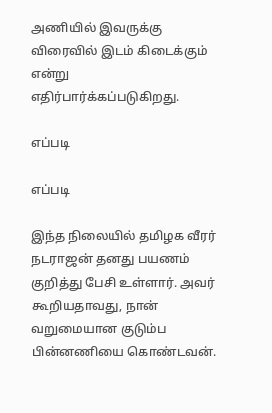அணியில் இவருக்கு விரைவில் இடம் கிடைக்கும் என்று எதிர்பார்க்கப்படுகிறது.

எப்படி

எப்படி

இந்த நிலையில் தமிழக வீரர் நடராஜன் தனது பயணம் குறித்து பேசி உள்ளார். அவர் கூறியதாவது, நான் வறுமையான குடும்ப பின்னணியை கொண்டவன்.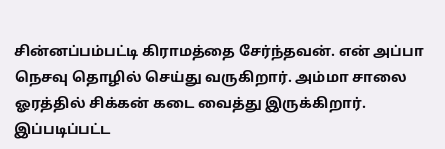சின்னப்பம்பட்டி கிராமத்தை சேர்ந்தவன். என் அப்பா நெசவு தொழில் செய்து வருகிறார். அம்மா சாலை ஓரத்தில் சிக்கன் கடை வைத்து இருக்கிறார். இப்படிப்பட்ட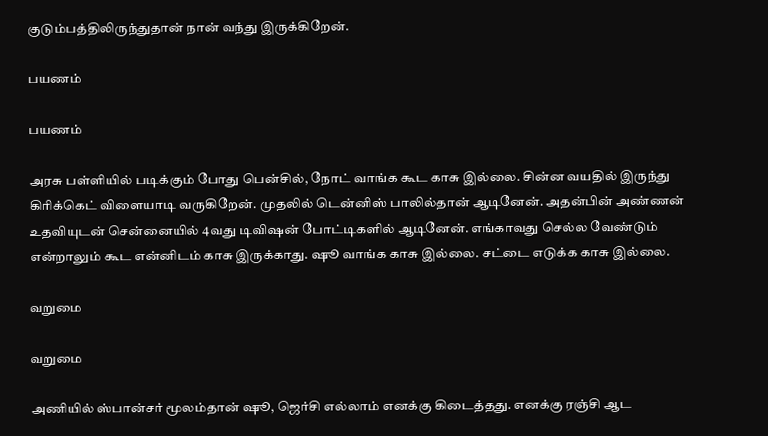குடும்பத்திலிருந்துதான் நான் வந்து இருக்கிறேன்.

பயணம்

பயணம்

அரசு பள்ளியில் படிக்கும் போது பென்சில், நோட் வாங்க கூட காசு இல்லை. சின்ன வயதில் இருந்து கிரிக்கெட் விளையாடி வருகிறேன். முதலில் டென்னிஸ் பாலில்தான் ஆடினேன். அதன்பின் அண்ணன் உதவியுடன் சென்னையில் 4வது டிவிஷன் போட்டிகளில் ஆடினேன். எங்காவது செல்ல வேண்டும் என்றாலும் கூட என்னிடம் காசு இருக்காது. ஷூ வாங்க காசு இல்லை. சட்டை எடுக்க காசு இல்லை.

வறுமை

வறுமை

அணியில் ஸ்பான்சர் மூலம்தான் ஷூ, ஜெர்சி எல்லாம் எனக்கு கிடைத்தது. எனக்கு ரஞ்சி ஆட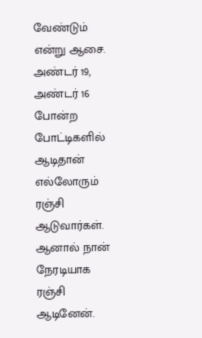வேண்டும் என்று ஆசை. அண்டர் 19, அண்டர் 16 போன்ற போட்டிகளில் ஆடிதான் எல்லோரும் ரஞ்சி ஆடுவார்கள். ஆனால் நான் நேரடியாக ரஞ்சி ஆடினேன்.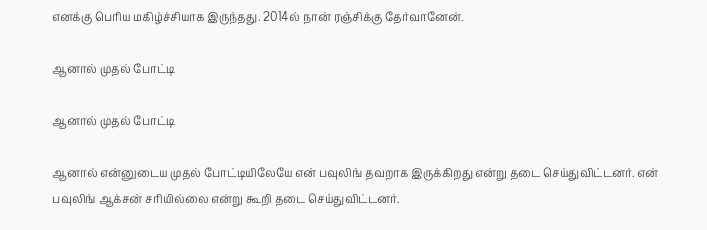எனக்கு பெரிய மகிழ்ச்சியாக இருந்தது. 2014ல் நான் ரஞ்சிக்கு தேர்வானேன்.

ஆனால் முதல் போட்டி

ஆனால் முதல் போட்டி

ஆனால் என்னுடைய முதல் போட்டியிலேயே என் பவுலிங் தவறாக இருக்கிறது என்று தடை செய்துவிட்டனர். என் பவுலிங் ஆக்சன் சரியில்லை என்று கூறி தடை செய்துவிட்டனர்.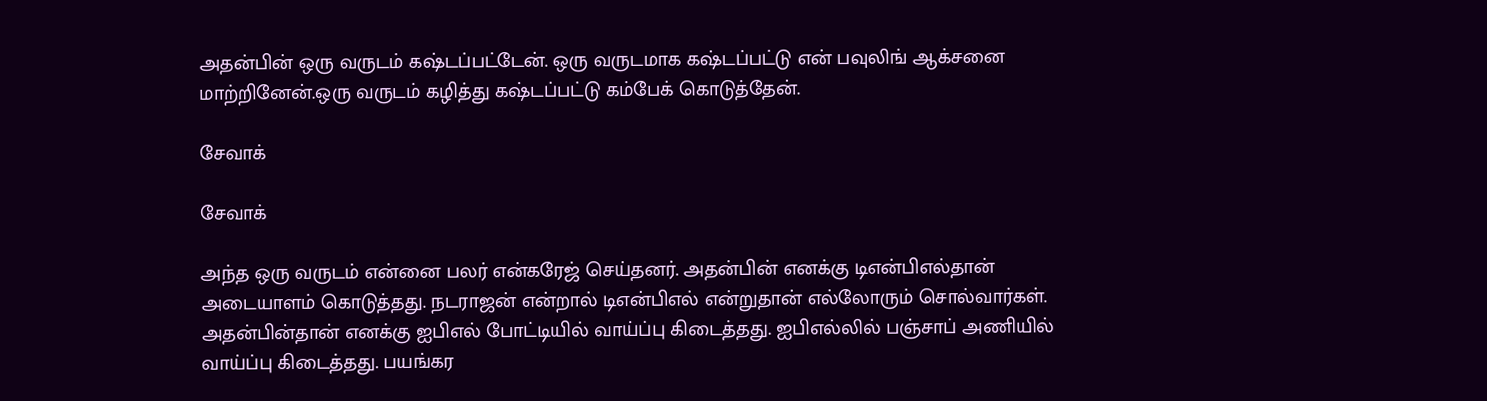அதன்பின் ஒரு வருடம் கஷ்டப்பட்டேன். ஒரு வருடமாக கஷ்டப்பட்டு என் பவுலிங் ஆக்சனை மாற்றினேன்.ஒரு வருடம் கழித்து கஷ்டப்பட்டு கம்பேக் கொடுத்தேன்.

சேவாக்

சேவாக்

அந்த ஒரு வருடம் என்னை பலர் என்கரேஜ் செய்தனர். அதன்பின் எனக்கு டிஎன்பிஎல்தான் அடையாளம் கொடுத்தது. நடராஜன் என்றால் டிஎன்பிஎல் என்றுதான் எல்லோரும் சொல்வார்கள். அதன்பின்தான் எனக்கு ஐபிஎல் போட்டியில் வாய்ப்பு கிடைத்தது. ஐபிஎல்லில் பஞ்சாப் அணியில் வாய்ப்பு கிடைத்தது. பயங்கர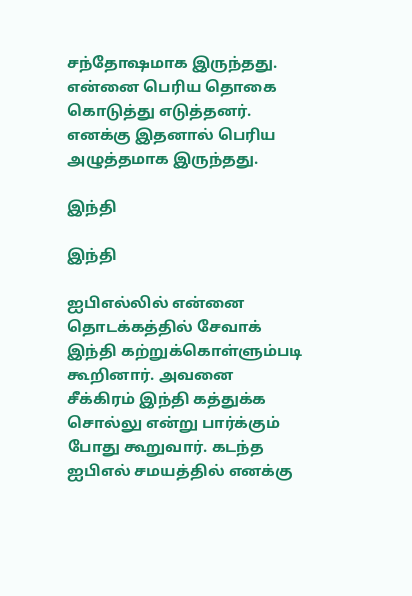சந்தோஷமாக இருந்தது. என்னை பெரிய தொகை கொடுத்து எடுத்தனர். எனக்கு இதனால் பெரிய அழுத்தமாக இருந்தது.

இந்தி

இந்தி

ஐபிஎல்லில் என்னை தொடக்கத்தில் சேவாக் இந்தி கற்றுக்கொள்ளும்படி கூறினார். அவனை சீக்கிரம் இந்தி கத்துக்க சொல்லு என்று பார்க்கும் போது கூறுவார். கடந்த ஐபிஎல் சமயத்தில் எனக்கு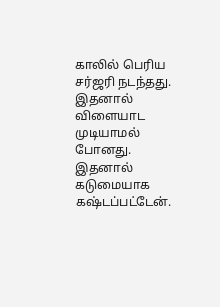காலில் பெரிய சர்ஜரி நடந்தது. இதனால் விளையாட முடியாமல் போனது. இதனால் கடுமையாக கஷ்டப்பட்டேன்.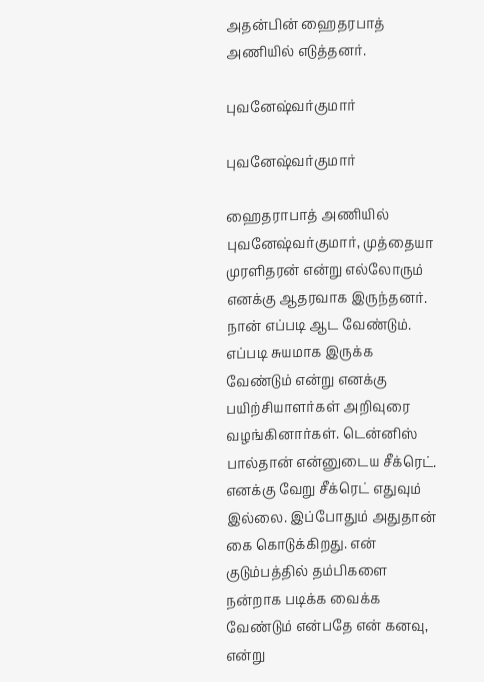அதன்பின் ஹைதரபாத் அணியில் எடுத்தனர்.

புவனேஷ்வர்குமார்

புவனேஷ்வர்குமார்

ஹைதராபாத் அணியில் புவனேஷ்வர்குமார், முத்தையா முரளிதரன் என்று எல்லோரும் எனக்கு ஆதரவாக இருந்தனர். நான் எப்படி ஆட வேண்டும். எப்படி சுயமாக இருக்க வேண்டும் என்று எனக்கு பயிற்சியாளர்கள் அறிவுரை வழங்கினார்கள். டென்னிஸ் பால்தான் என்னுடைய சீக்ரெட். எனக்கு வேறு சீக்ரெட் எதுவும் இல்லை. இப்போதும் அதுதான் கை கொடுக்கிறது. என் குடும்பத்தில் தம்பிகளை நன்றாக படிக்க வைக்க வேண்டும் என்பதே என் கனவு, என்று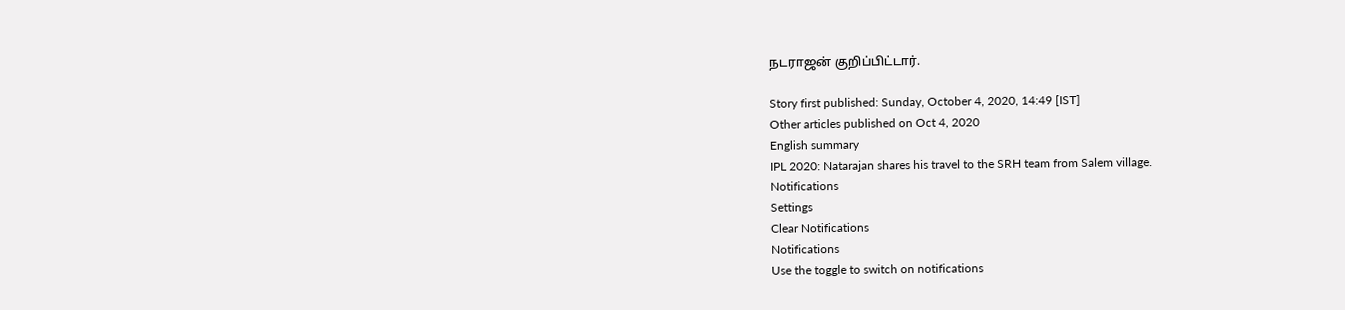நடராஜன் குறிப்பிட்டார்.

Story first published: Sunday, October 4, 2020, 14:49 [IST]
Other articles published on Oct 4, 2020
English summary
IPL 2020: Natarajan shares his travel to the SRH team from Salem village.
Notifications
Settings
Clear Notifications
Notifications
Use the toggle to switch on notifications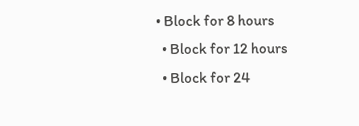• Block for 8 hours
  • Block for 12 hours
  • Block for 24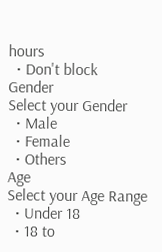hours
  • Don't block
Gender
Select your Gender
  • Male
  • Female
  • Others
Age
Select your Age Range
  • Under 18
  • 18 to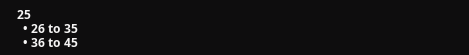25
  • 26 to 35
  • 36 to 45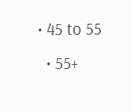• 45 to 55
  • 55+